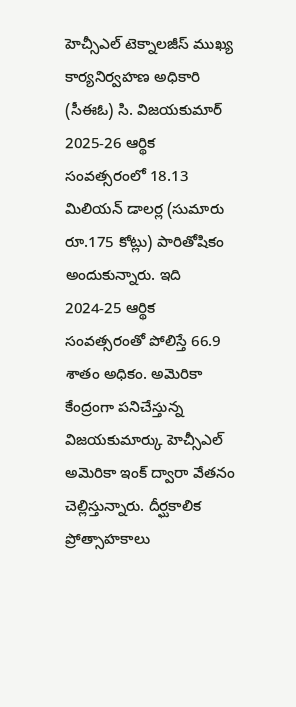హెచ్సీఎల్ టెక్నాలజీస్ ముఖ్య కార్యనిర్వహణ అధికారి (సీఈఓ) సి. విజయకుమార్ 2025-26 ఆర్థిక సంవత్సరంలో 18.13 మిలియన్ డాలర్ల (సుమారు రూ.175 కోట్లు) పారితోషికం అందుకున్నారు. ఇది 2024-25 ఆర్థిక సంవత్సరంతో పోలిస్తే 66.9 శాతం అధికం. అమెరికా కేంద్రంగా పనిచేస్తున్న విజయకుమార్కు హెచ్సీఎల్ అమెరికా ఇంక్ ద్వారా వేతనం చెల్లిస్తున్నారు. దీర్ఘకాలిక ప్రోత్సాహకాలు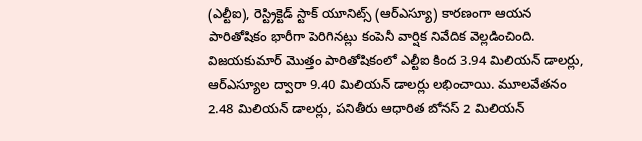(ఎల్టీఐ), రెస్ట్రిక్టెడ్ స్టాక్ యూనిట్స్ (ఆర్ఎస్యూ) కారణంగా ఆయన పారితోషికం భారీగా పెరిగినట్లు కంపెనీ వార్షిక నివేదిక వెల్లడించింది.
విజయకుమార్ మొత్తం పారితోషికంలో ఎల్టీఐ కింద 3.94 మిలియన్ డాలర్లు, ఆర్ఎస్యూల ద్వారా 9.40 మిలియన్ డాలర్లు లభించాయి. మూలవేతనం 2.48 మిలియన్ డాలర్లు, పనితీరు ఆధారిత బోనస్ 2 మిలియన్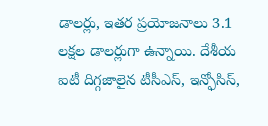డాలర్లు, ఇతర ప్రయోజనాలు 3.1 లక్షల డాలర్లుగా ఉన్నాయి. దేశీయ ఐటీ దిగ్గజాలైన టీసీఎస్, ఇన్ఫోసిస్,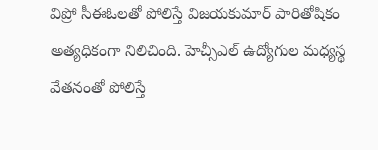విప్రో సీఈఓలతో పోలిస్తే విజయకుమార్ పారితోషికం అత్యధికంగా నిలిచింది. హెచ్సీఎల్ ఉద్యోగుల మధ్యస్థ వేతనంతో పోలిస్తే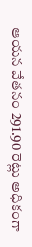ఆయన వేతనం 291.90 రెట్లు అధికంగా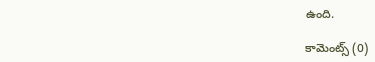ఉంది.

కామెంట్స్ (0)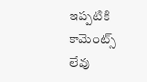ఇప్పటికి కామెంట్స్ లేవు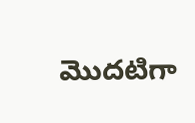మొదటిగా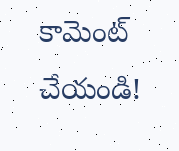కామెంట్ చేయండి!